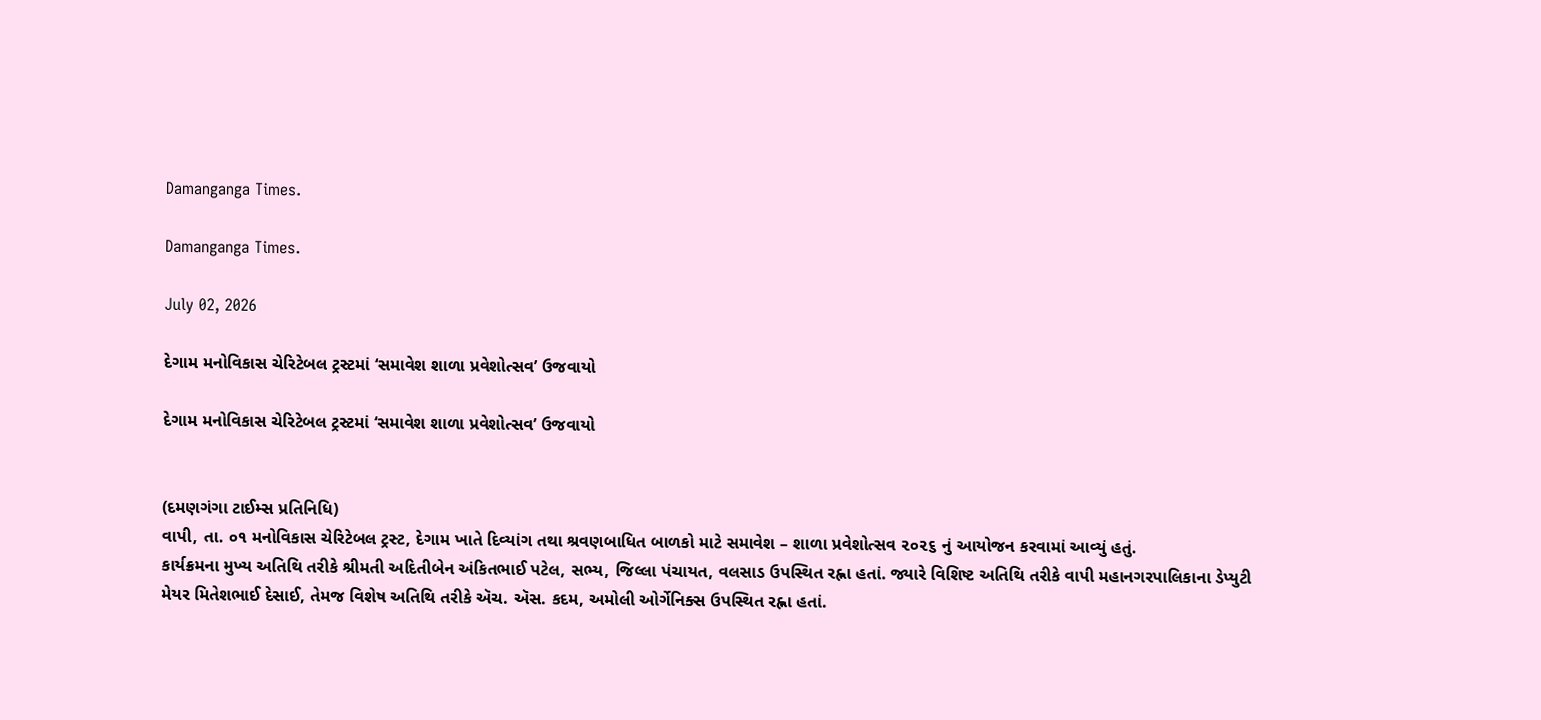Damanganga Times.

Damanganga Times.

July 02, 2026

દેગામ મનોવિકાસ ચેરિટેબલ ટ્રસ્ટમાં ‘સમાવેશ શાળા પ્રવેશોત્સવ’ ઉજવાયો

દેગામ મનોવિકાસ ચેરિટેબલ ટ્રસ્ટમાં ‘સમાવેશ શાળા પ્રવેશોત્સવ’ ઉજવાયો


(દમણગંગા ટાઈમ્સ પ્રતિનિધિ)
વાપી, તા. ૦૧ મનોવિકાસ ચેરિટેબલ ટ્રસ્ટ, દેગામ ખાતે દિવ્યાંગ તથા શ્રવણબાધિત બાળકો માટે સમાવેશ – શાળા પ્રવેશોત્સવ ૨૦૨૬ નું આયોજન કરવામાં આવ્યું હતું.
કાર્યક્રમના મુખ્ય અતિથિ તરીકે શ્રીમતી અદિતીબેન અંકિતભાઈ પટેલ, સભ્ય, જિલ્લા પંચાયત, વલસાડ ઉપસ્થિત રહ્ના હતાં. જ્યારે વિશિષ્ટ અતિથિ તરીકે વાપી મહાનગરપાલિકાના ડેપ્યુટી મેયર મિતેશભાઈ દેસાઈ, તેમજ વિશેષ અતિથિ તરીકે ઍચ. ઍસ. કદમ, અમોલી ઓર્ગેનિક્સ ઉપસ્થિત રહ્ના હતાં.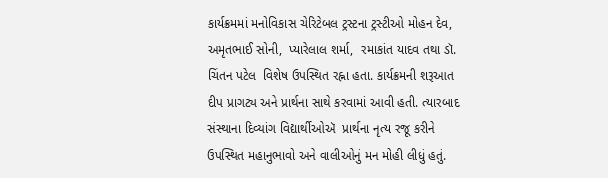કાર્યક્રમમાં મનોવિકાસ ચેરિટેબલ ટ્રસ્ટના ટ્રસ્ટીઓ મોહન દેવ,  અમૃતભાઈ સોની,  પ્યારેલાલ શર્મા,  રમાકાંત યાદવ તથા ડૉ. ચિંતન પટેલ  વિશેષ ઉપસ્થિત રહ્ના હતા. કાર્યક્રમની શરૂઆત દીપ પ્રાગટ્ય અને પ્રાર્થના સાથે કરવામાં આવી હતી. ત્યારબાદ સંસ્થાના દિવ્યાંગ વિદ્યાર્થીઓઍ  પ્રાર્થના નૃત્ય રજૂ કરીને ઉપસ્થિત મહાનુભાવો અને વાલીઓનું મન મોહી લીધું હતું.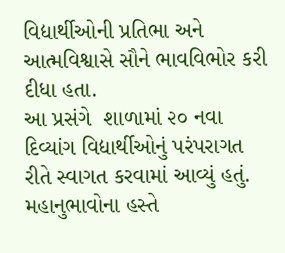વિદ્યાર્થીઓની પ્રતિભા અને આત્મવિશ્વાસે સૌને ભાવવિભોર કરી દીધા હતા.
આ પ્રસંગે  શાળામાં ૨૦ નવા દિવ્યાંગ વિદ્યાર્થીઓનું પરંપરાગત રીતે સ્વાગત કરવામાં આવ્યું હતું. મહાનુભાવોના હસ્તે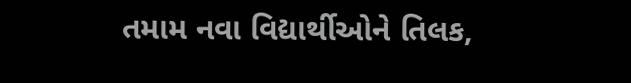તમામ નવા વિદ્યાર્થીઓને તિલક,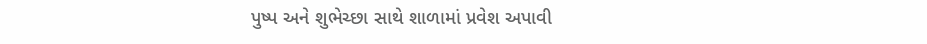પુષ્પ અને શુભેચ્છા સાથે શાળામાં પ્રવેશ અપાવી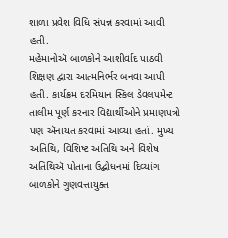શાળા પ્રવેશ વિધિ સંપન્ન કરવામાં આવી હતી.
મહેમાનોઍ બાળકોને આશીર્વાદ પાઠવી શિક્ષણ દ્વારા આત્મનિર્ભર બનવા આપી હતી. કાર્યક્રમ દરમિયાન સ્કિલ ડેવલપમેન્ટ તાલીમ પૂર્ણ કરનાર વિદ્યાર્થીઓને પ્રમાણપત્રો પણ ઍનાયત કરવામાં આવ્યા હતાં. મુખ્ય અતિથિ, વિશિષ્ટ અતિથિ અને વિશેષ અતિથિઍ પોતાના ઉદ્બોધનમાં દિવ્યાંગ બાળકોને ગુણવત્તાયુક્ત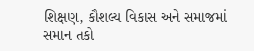શિક્ષણ, કૌશલ્ય વિકાસ અને સમાજમાં સમાન તકો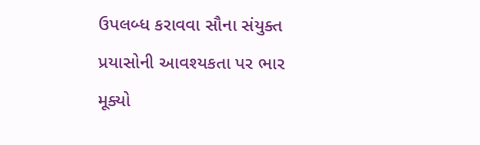ઉપલબ્ધ કરાવવા સૌના સંયુક્ત પ્રયાસોની આવશ્યકતા પર ભાર મૂક્યો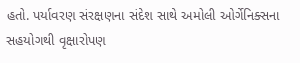હતો. પર્યાવરણ સંરક્ષણના સંદેશ સાથે અમોલી ઓર્ગેનિક્સના સહયોગથી વૃક્ષારોપણ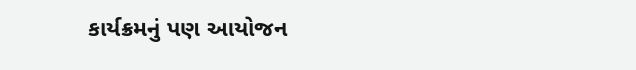કાર્યક્રમનું પણ આયોજન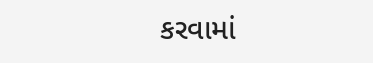કરવામાં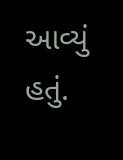આવ્યું હતું.